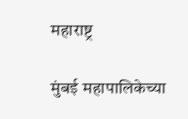महाराष्ट्र

मुंबई महापालिकेच्या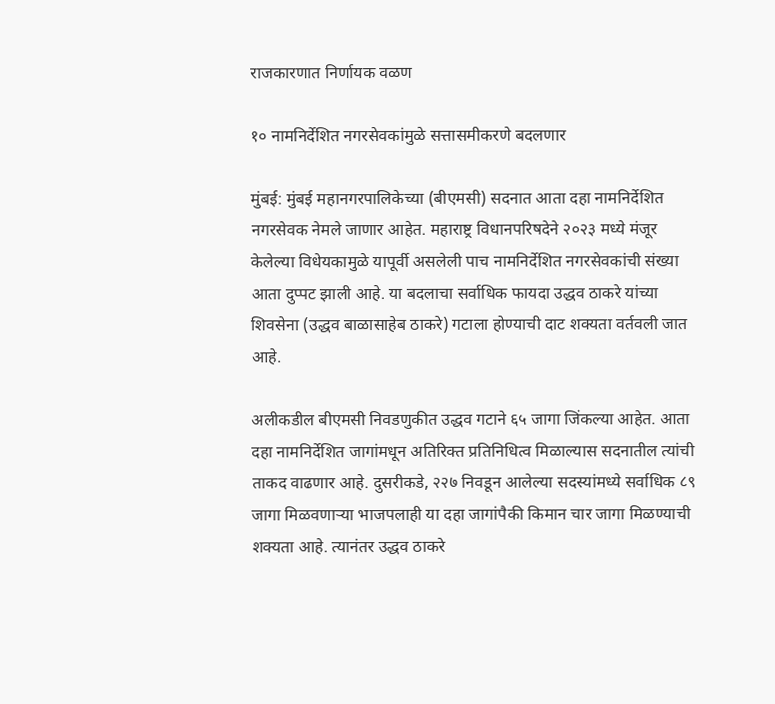राजकारणात निर्णायक वळण

१० नामनिर्देशित नगरसेवकांमुळे सत्तासमीकरणे बदलणार

मुंबई: मुंबई महानगरपालिकेच्या (बीएमसी) सदनात आता दहा नामनिर्देशित नगरसेवक नेमले जाणार आहेत. महाराष्ट्र विधानपरिषदेने २०२३ मध्ये मंजूर केलेल्या विधेयकामुळे यापूर्वी असलेली पाच नामनिर्देशित नगरसेवकांची संख्या आता दुप्पट झाली आहे. या बदलाचा सर्वाधिक फायदा उद्धव ठाकरे यांच्या शिवसेना (उद्धव बाळासाहेब ठाकरे) गटाला होण्याची दाट शक्यता वर्तवली जात आहे.

अलीकडील बीएमसी निवडणुकीत उद्धव गटाने ६५ जागा जिंकल्या आहेत. आता दहा नामनिर्देशित जागांमधून अतिरिक्त प्रतिनिधित्व मिळाल्यास सदनातील त्यांची ताकद वाढणार आहे. दुसरीकडे, २२७ निवडून आलेल्या सदस्यांमध्ये सर्वाधिक ८९ जागा मिळवणाऱ्या भाजपलाही या दहा जागांपैकी किमान चार जागा मिळण्याची शक्यता आहे. त्यानंतर उद्धव ठाकरे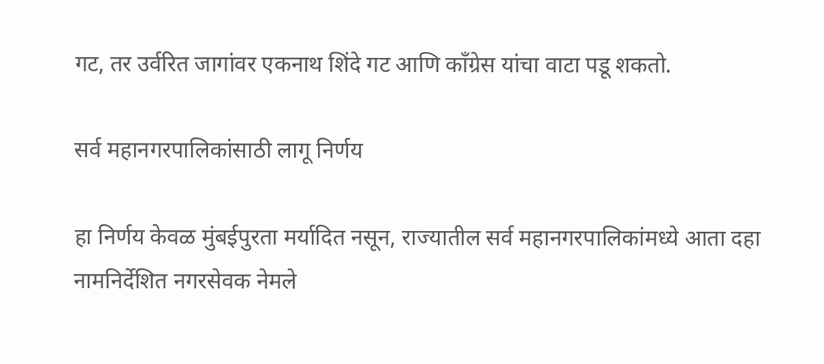गट, तर उर्वरित जागांवर एकनाथ शिंदे गट आणि काँग्रेस यांचा वाटा पडू शकतो.

सर्व महानगरपालिकांसाठी लागू निर्णय

हा निर्णय केवळ मुंबईपुरता मर्यादित नसून, राज्यातील सर्व महानगरपालिकांमध्ये आता दहा नामनिर्देशित नगरसेवक नेमले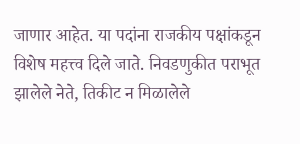जाणार आहेत. या पदांना राजकीय पक्षांकडून विशेष महत्त्व दिले जाते. निवडणुकीत पराभूत झालेले नेते, तिकीट न मिळालेले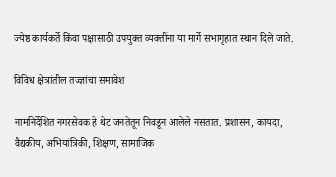ज्येष्ठ कार्यकर्ते किंवा पक्षासाठी उपयुक्त व्यक्तींना या मार्गे सभागृहात स्थान दिले जाते.

विविध क्षेत्रांतील तज्ज्ञांचा समावेश

नामनिर्देशित नगरसेवक हे थेट जनतेतून निवडून आलेले नसतात. प्रशासन, कायदा, वैद्यकीय, अभियांत्रिकी, शिक्षण, सामाजिक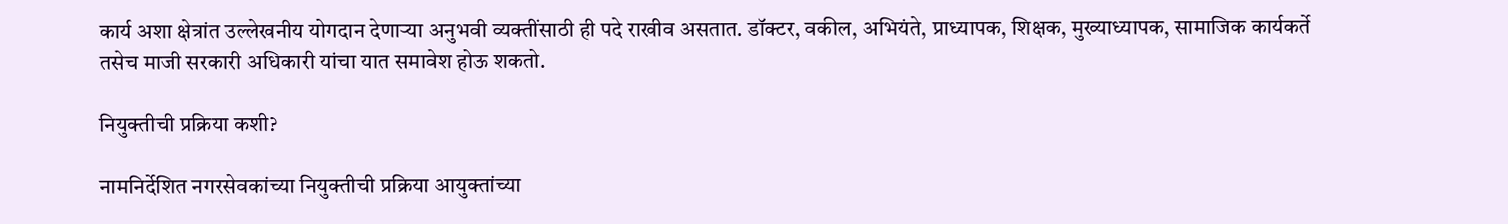कार्य अशा क्षेत्रांत उल्लेखनीय योगदान देणाऱ्या अनुभवी व्यक्तींसाठी ही पदे राखीव असतात. डॉक्टर, वकील, अभियंते, प्राध्यापक, शिक्षक, मुख्याध्यापक, सामाजिक कार्यकर्ते तसेच माजी सरकारी अधिकारी यांचा यात समावेश होऊ शकतो.

नियुक्तीची प्रक्रिया कशी?

नामनिर्देशित नगरसेवकांच्या नियुक्तीची प्रक्रिया आयुक्तांच्या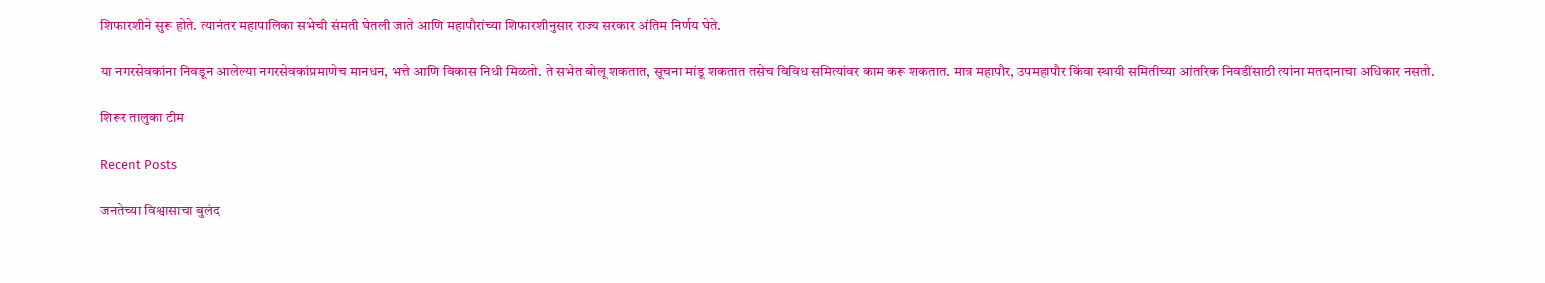शिफारशीने सुरू होते. त्यानंतर महापालिका सभेची संमती घेतली जाते आणि महापौरांच्या शिफारशीनुसार राज्य सरकार अंतिम निर्णय घेते.

या नगरसेवकांना निवडून आलेल्या नगरसेवकांप्रमाणेच मानधन, भत्ते आणि विकास निधी मिळतो. ते सभेत बोलू शकतात, सूचना मांडू शकतात तसेच विविध समित्यांवर काम करू शकतात. मात्र महापौर, उपमहापौर किंवा स्थायी समितीच्या आंतरिक निवडींसाठी त्यांना मतदानाचा अधिकार नसतो.

शिरूर तालुका टीम

Recent Posts

जनतेच्या विश्वासाचा बुलंद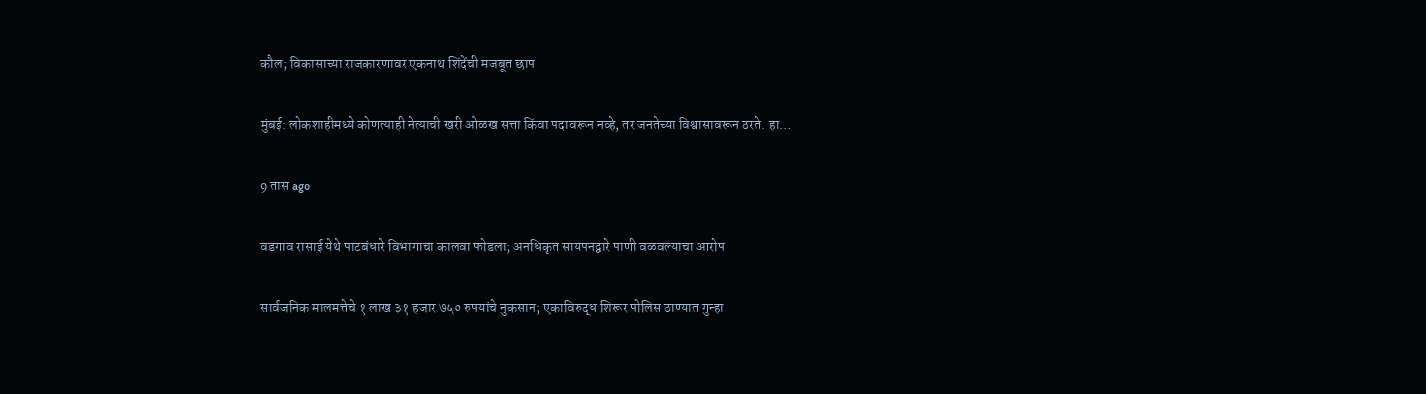कौल; विकासाच्या राजकारणावर एकनाथ शिंदेंची मजबूत छाप

मुंबई: लोकशाहीमध्ये कोणत्याही नेत्याची खरी ओळख सत्ता किंवा पदावरून नव्हे, तर जनतेच्या विश्वासावरून ठरते. हा…

9 तास ago

वडगाव रासाई येथे पाटबंधारे विभागाचा कालवा फोडला; अनधिकृत सायपनद्वारे पाणी वळवल्याचा आरोप

सार्वजनिक मालमत्तेचे १ लाख ३१ हजार ७५० रुपयांचे नुकसान; एकाविरुद्ध शिरूर पोलिस ठाण्यात गुन्हा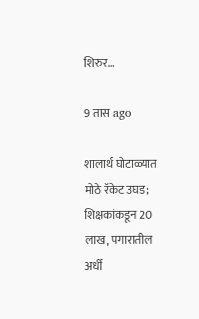शिरुर…

9 तास ago

शालार्थ घोटाळ्यात मोठे रॅकेट उघड; शिक्षकांकडून 20 लाख, पगारातील अर्धी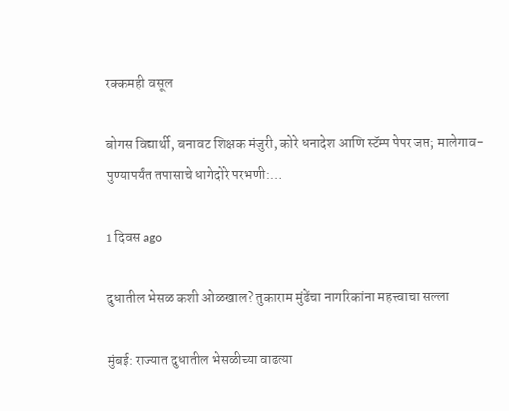रक्कमही वसूल

बोगस विद्यार्थी, बनावट शिक्षक मंजुरी, कोरे धनादेश आणि स्टॅम्प पेपर जप्त; मालेगाव-पुण्यापर्यंत तपासाचे धागेदोरे परभणी:…

1 दिवस ago

दुधातील भेसळ कशी ओळखाल? तुकाराम मुंढेंचा नागरिकांना महत्त्वाचा सल्ला

मुंबई: राज्यात दुधातील भेसळीच्या वाढत्या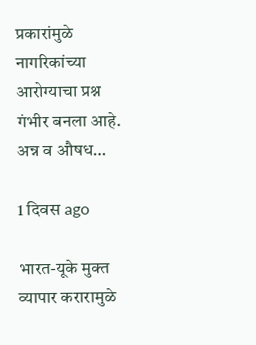प्रकारांमुळे नागरिकांच्या आरोग्याचा प्रश्न गंभीर बनला आहे. अन्न व औषध…

1 दिवस ago

भारत-यूके मुक्त व्यापार करारामुळे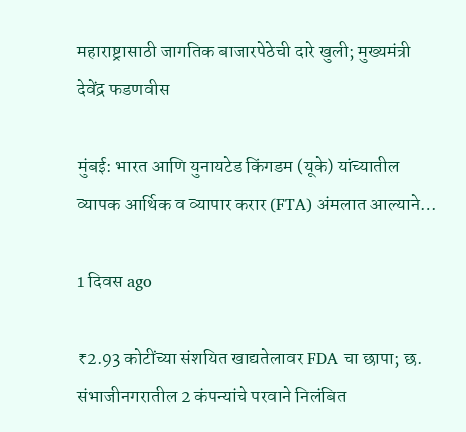महाराष्ट्रासाठी जागतिक बाजारपेठेची दारे खुली; मुख्यमंत्री देवेंद्र फडणवीस

मुंबई: भारत आणि युनायटेड किंगडम (यूके) यांच्यातील व्यापक आर्थिक व व्यापार करार (FTA) अंमलात आल्याने…

1 दिवस ago

₹2.93 कोटींच्या संशयित खाद्यतेलावर FDA चा छापा; छ. संभाजीनगरातील 2 कंपन्यांचे परवाने निलंबित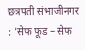छत्रपती संभाजीनगर : 'सेफ फूड – सेफ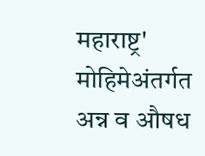महाराष्ट्र' मोहिमेअंतर्गत अन्न व औषध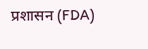प्रशासन (FDA)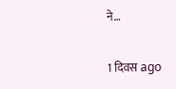ने…

1 दिवस ago